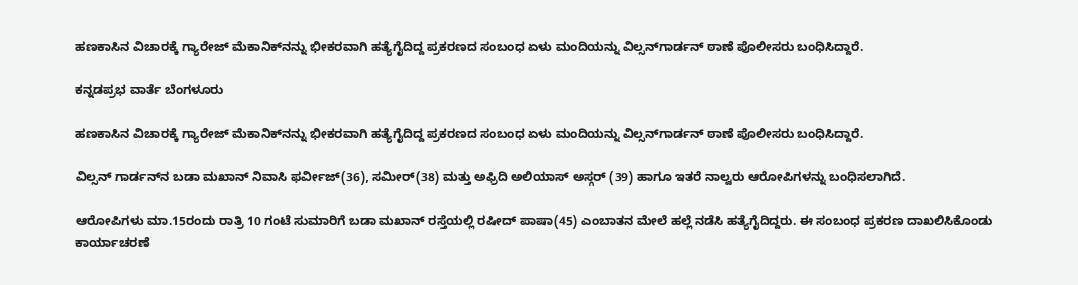ಹಣಕಾಸಿನ ವಿಚಾರಕ್ಕೆ ಗ್ಯಾರೇಜ್‌ ಮೆಕಾನಿಕ್‌ನನ್ನು ಭೀಕರವಾಗಿ ಹತ್ಯೆಗೈದಿದ್ದ ಪ್ರಕರಣದ ಸಂಬಂಧ ಏಳು ಮಂದಿಯನ್ನು ವಿಲ್ಸನ್‌ಗಾರ್ಡನ್ ಠಾಣೆ ಪೊಲೀಸರು ಬಂಧಿಸಿದ್ದಾರೆ.

ಕನ್ನಡಪ್ರಭ ವಾರ್ತೆ ಬೆಂಗಳೂರು

ಹಣಕಾಸಿನ ವಿಚಾರಕ್ಕೆ ಗ್ಯಾರೇಜ್‌ ಮೆಕಾನಿಕ್‌ನನ್ನು ಭೀಕರವಾಗಿ ಹತ್ಯೆಗೈದಿದ್ದ ಪ್ರಕರಣದ ಸಂಬಂಧ ಏಳು ಮಂದಿಯನ್ನು ವಿಲ್ಸನ್‌ಗಾರ್ಡನ್ ಠಾಣೆ ಪೊಲೀಸರು ಬಂಧಿಸಿದ್ದಾರೆ.

ವಿಲ್ಸನ್‌ ಗಾರ್ಡನ್‌ನ ಬಡಾ ಮಖಾನ್‌ ನಿವಾಸಿ ಫರ್ವೀಜ್‌(36), ಸಮೀರ್‌(38) ಮತ್ತು ಅಫ್ರಿದಿ ಅಲಿಯಾಸ್‌ ಅಸ್ಗರ್‌ (39) ಹಾಗೂ ಇತರೆ ನಾಲ್ವರು ಆರೋಪಿಗಳನ್ನು ಬಂಧಿಸಲಾಗಿದೆ.

ಆರೋಪಿಗಳು ಮಾ.15ರಂದು ರಾತ್ರಿ 10 ಗಂಟೆ ಸುಮಾರಿಗೆ ಬಡಾ ಮಖಾನ್‌ ರಸ್ತೆಯಲ್ಲಿ ರಷೀದ್‌ ಪಾಷಾ(45) ಎಂಬಾತನ ಮೇಲೆ ಹಲ್ಲೆ ನಡೆಸಿ ಹತ್ಯೆಗೈದಿದ್ದರು. ಈ ಸಂಬಂಧ ಪ್ರಕರಣ ದಾಖಲಿಸಿಕೊಂಡು ಕಾರ್ಯಾಚರಣೆ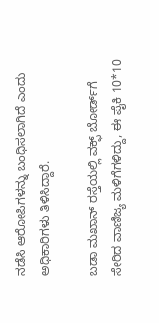ನಡೆಸಿ ಆರೋಪಿಗಳನ್ನು ಬಂಧಿಸಲಾಗಿದೆ ಎಂದು ಅಧಿಕಾರಿಗಳು ತಿಳಿಸಿದ್ದಾರೆ.

ಬಡಾ ಮಖಾನ್‌ ರಸ್ತೆಯಲ್ಲಿ ವಕ್ಫ್‌ ಬೋರ್ಡ್‌ಗೆ ಸೇರಿದ ವಾಣಿಜ್ಯ ಮಳಿಗೆಗಳಿದ್ದು, ಈ ಪೈಕಿ 10*10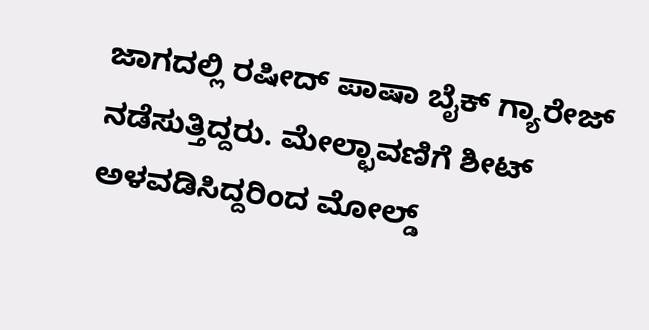ಜಾಗದಲ್ಲಿ ರಷೀದ್‌ ಪಾಷಾ ಬೈಕ್‌ ಗ್ಯಾರೇಜ್‌ ನಡೆಸುತ್ತಿದ್ದರು. ಮೇಲ್ಛಾವಣಿಗೆ ಶೀಟ್‌ ಅಳವಡಿಸಿದ್ದರಿಂದ ಮೋಲ್ಡ್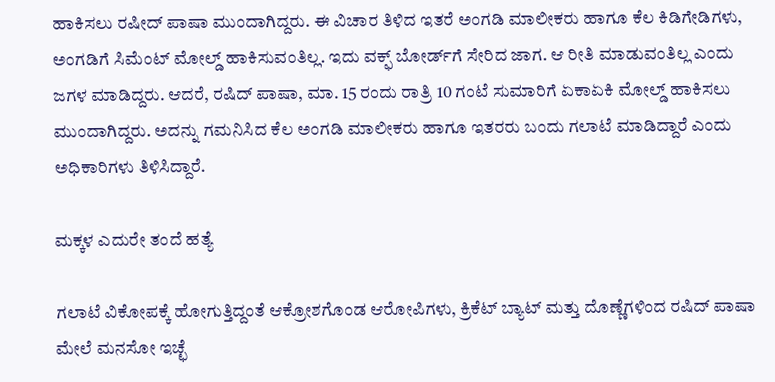ಹಾಕಿಸಲು ರಷೀದ್‌ ಪಾಷಾ ಮುಂದಾಗಿದ್ದರು. ಈ ವಿಚಾರ ತಿಳಿದ ಇತರೆ ಅಂಗಡಿ ಮಾಲೀಕರು ಹಾಗೂ ಕೆಲ ಕಿಡಿಗೇಡಿಗಳು, ಅಂಗಡಿಗೆ ಸಿಮೆಂಟ್‌ ಮೋಲ್ಡ್ ಹಾಕಿಸುವಂತಿಲ್ಲ. ಇದು ವಕ್ಫ್‌ ಬೋರ್ಡ್‌ಗೆ ಸೇರಿದ ಜಾಗ. ಆ ರೀತಿ ಮಾಡುವಂತಿಲ್ಲ ಎಂದು ಜಗಳ ಮಾಡಿದ್ದರು. ಆದರೆ, ರಷಿದ್ ಪಾಷಾ, ಮಾ. 15 ರಂದು ರಾತ್ರಿ 10 ಗಂಟೆ ಸುಮಾರಿಗೆ ಏಕಾಏಕಿ ಮೋಲ್ಡ್‌ ಹಾಕಿಸಲು ಮುಂದಾಗಿದ್ದರು. ಅದನ್ನು ಗಮನಿಸಿದ ಕೆಲ ಅಂಗಡಿ ಮಾಲೀಕರು ಹಾಗೂ ಇತರರು ಬಂದು ಗಲಾಟೆ ಮಾಡಿದ್ದಾರೆ ಎಂದು ಅಧಿಕಾರಿಗಳು ತಿಳಿಸಿದ್ದಾರೆ.

ಮಕ್ಕಳ ಎದುರೇ ತಂದೆ ಹತ್ಯೆ

ಗಲಾಟೆ ವಿಕೋಪಕ್ಕೆ ಹೋಗುತ್ತಿದ್ದಂತೆ ಆಕ್ರೋಶಗೊಂಡ ಆರೋಪಿಗಳು, ಕ್ರಿಕೆಟ್‌ ಬ್ಯಾಟ್ ಮತ್ತು ದೊಣ್ಣೆಗಳಿಂದ ರಷಿದ್ ಪಾಷಾ ಮೇಲೆ ಮನಸೋ ಇಚ್ಛೆ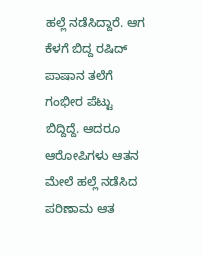ಹಲ್ಲೆ ನಡೆಸಿದ್ದಾರೆ. ಆಗ ಕೆಳಗೆ ಬಿದ್ದ ರಷಿದ್‌ ಪಾಷಾನ ತಲೆಗೆ ಗಂಭೀರ ಪೆಟ್ಟು ಬಿದ್ದಿದ್ದೆ. ಆದರೂ ಆರೋಪಿಗಳು ಆತನ ಮೇಲೆ ಹಲ್ಲೆ ನಡೆಸಿದ ಪರಿಣಾಮ ಆತ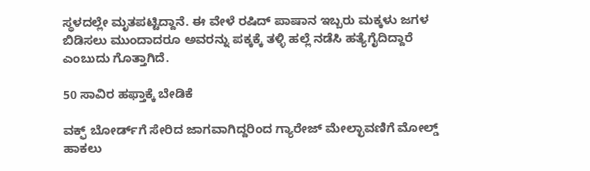ಸ್ಥಳದಲ್ಲೇ ಮೃತಪಟ್ಟಿದ್ದಾನೆ. ಈ ವೇಳೆ ರಷಿದ್‌ ಪಾಷಾನ ಇಬ್ಬರು ಮಕ್ಕಳು ಜಗಳ ಬಿಡಿಸಲು ಮುಂದಾದರೂ ಅವರನ್ನು ಪಕ್ಕಕ್ಕೆ ತಳ್ಳಿ ಹಲ್ಲೆ ನಡೆಸಿ ಹತ್ಯೆಗೈದಿದ್ದಾರೆ ಎಂಬುದು ಗೊತ್ತಾಗಿದೆ.

50 ಸಾವಿರ ಹಫ್ತಾಕ್ಕೆ ಬೇಡಿಕೆ

ವಕ್ಫ್‌ ಬೋರ್ಡ್‌ಗೆ ಸೇರಿದ ಜಾಗವಾಗಿದ್ದರಿಂದ ಗ್ಯಾರೇಜ್‌ ಮೇಲ್ಛಾವಣಿಗೆ ಮೋಲ್ಡ್‌ ಹಾಕಲು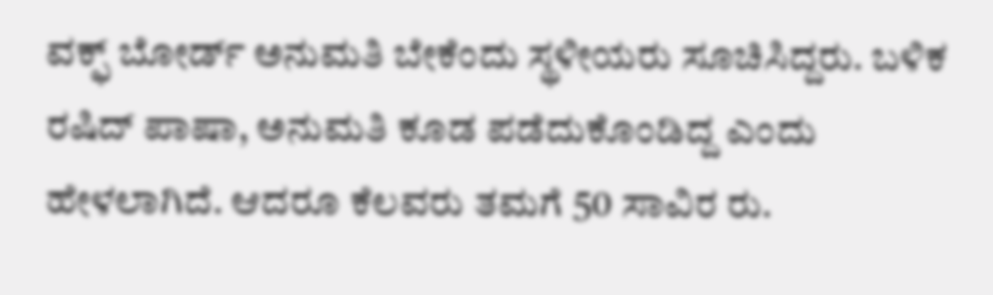ವಕ್ಫ್‌ ಬೋರ್ಡ್‌ ಅನುಮತಿ ಬೇಕೆಂದು ಸ್ಥಳೀಯರು ಸೂಚಿಸಿದ್ದರು. ಬಳಿಕ ರಷಿದ್‌ ಪಾಷಾ, ಅನುಮತಿ ಕೂಡ ಪಡೆದುಕೊಂಡಿದ್ದ ಎಂದು ಹೇಳಲಾಗಿದೆ. ಆದರೂ ಕೆಲವರು ತಮಗೆ 50 ಸಾವಿರ ರು.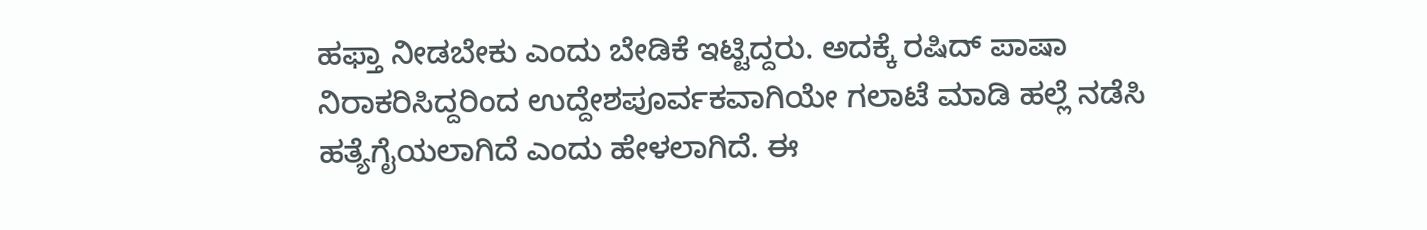ಹಫ್ತಾ ನೀಡಬೇಕು ಎಂದು ಬೇಡಿಕೆ ಇಟ್ಟಿದ್ದರು. ಅದಕ್ಕೆ ರಷಿದ್‌ ಪಾಷಾ ನಿರಾಕರಿಸಿದ್ದರಿಂದ ಉದ್ದೇಶಪೂರ್ವಕವಾಗಿಯೇ ಗಲಾಟೆ ಮಾಡಿ ಹಲ್ಲೆ ನಡೆಸಿ ಹತ್ಯೆಗೈಯಲಾಗಿದೆ ಎಂದು ಹೇಳಲಾಗಿದೆ. ಈ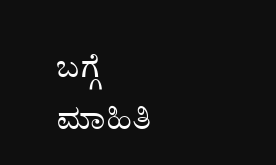ಬಗ್ಗೆ ಮಾಹಿತಿ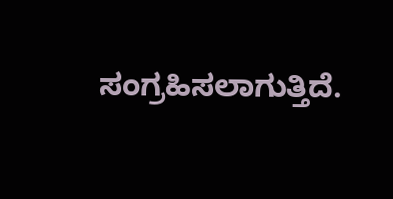ಸಂಗ್ರಹಿಸಲಾಗುತ್ತಿದೆ.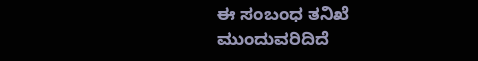ಈ ಸಂಬಂಧ ತನಿಖೆ ಮುಂದುವರಿದಿದೆ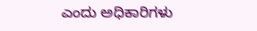ಎಂದು ಅಧಿಕಾರಿಗಳು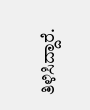ತಿಳಿಸಿದ್ದಾರೆ.